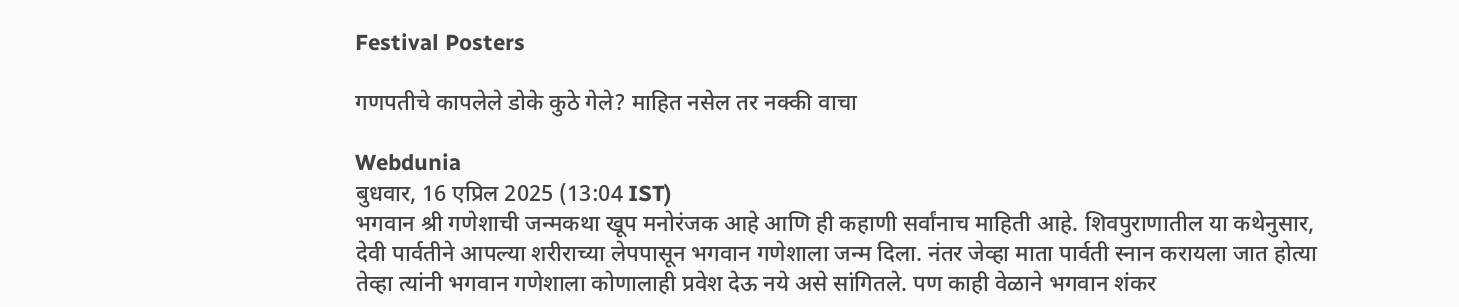Festival Posters

गणपतीचे कापलेले डोके कुठे गेले? माहित नसेल तर नक्की वाचा

Webdunia
बुधवार, 16 एप्रिल 2025 (13:04 IST)
भगवान श्री गणेशाची जन्मकथा खूप मनोरंजक आहे आणि ही कहाणी सर्वांनाच माहिती आहे. शिवपुराणातील या कथेनुसार, देवी पार्वतीने आपल्या शरीराच्या लेपपासून भगवान गणेशाला जन्म दिला. नंतर जेव्हा माता पार्वती स्नान करायला जात होत्या तेव्हा त्यांनी भगवान गणेशाला कोणालाही प्रवेश देऊ नये असे सांगितले. पण काही वेळाने भगवान शंकर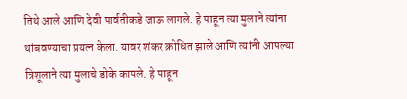तिथे आले आणि देवी पार्वतीकडे जाऊ लागले. हे पाहून त्या मुलाने त्यांना थांबवण्याचा प्रयत्न केला. यावर शंकर क्रोधित झाले आणि त्यांनी आपल्या त्रिशूलाने त्या मुलाचे डोके कापले. हे पाहून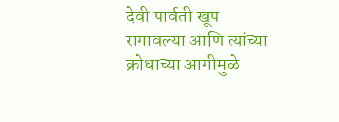देवी पार्वती खूप रागावल्या आणि त्यांच्या क्रोधाच्या आगीमुळे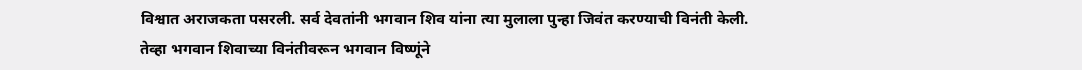विश्वात अराजकता पसरली. सर्व देवतांनी भगवान शिव यांना त्या मुलाला पुन्हा जिवंत करण्याची विनंती केली. तेव्हा भगवान शिवाच्या विनंतीवरून भगवान विष्णूंने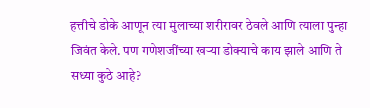हत्तीचे डोके आणून त्या मुलाच्या शरीरावर ठेवले आणि त्याला पुन्हा जिवंत केले. पण गणेशजींच्या खऱ्या डोक्याचे काय झाले आणि ते सध्या कुठे आहे?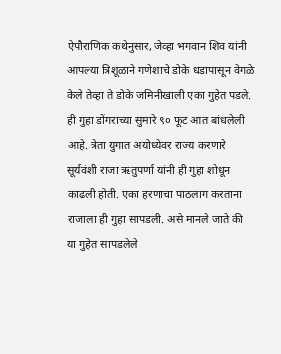ऐपौराणिक कथेनुसार, जेव्हा भगवान शिव यांनी आपल्या त्रिशूळाने गणेशाचे डोके धडापासून वेगळे केले तेव्हा ते डोके जमिनीखाली एका गुहेत पडले. ही गुहा डोंगराच्या सुमारे ९० फूट आत बांधलेली आहे. त्रेता युगात अयोध्येवर राज्य करणारे सूर्यवंशी राजा ऋतुपर्णा यांनी ही गुहा शोधून काढली होती. एका हरणाचा पाठलाग करताना राजाला ही गुहा सापडली. असे मानले जाते की या गुहेत सापडलेले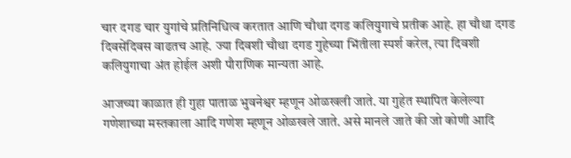चार दगड चार युगांचे प्रतिनिधित्व करतात आणि चौथा दगड कलियुगाचे प्रतीक आहे. हा चौथा दगड दिवसेंदिवस वाढतच आहे. ज्या दिवशी चौथा दगड गुहेच्या भिंतीला स्पर्श करेल, त्या दिवशी कलियुगाचा अंत होईल अशी पौराणिक मान्यता आहे.

आजच्या काळात ही गुहा पाताळ भुवनेश्वर म्हणून ओळखली जाते. या गुहेत स्थापित केलेल्या गणेशाच्या मस्तकाला आदि गणेश म्हणून ओळखले जाते. असे मानले जाते की जो कोणी आदि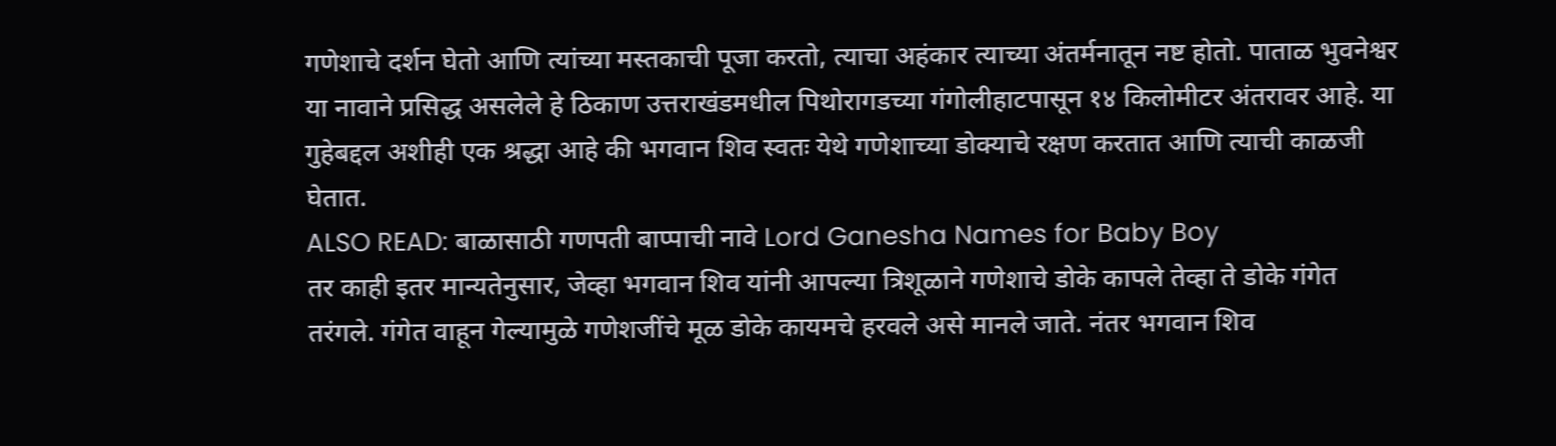गणेशाचे दर्शन घेतो आणि त्यांच्या मस्तकाची पूजा करतो, त्याचा अहंकार त्याच्या अंतर्मनातून नष्ट होतो. पाताळ भुवनेश्वर या नावाने प्रसिद्ध असलेले हे ठिकाण उत्तराखंडमधील पिथोरागडच्या गंगोलीहाटपासून १४ किलोमीटर अंतरावर आहे. या गुहेबद्दल अशीही एक श्रद्धा आहे की भगवान शिव स्वतः येथे गणेशाच्या डोक्याचे रक्षण करतात आणि त्याची काळजी घेतात.
ALSO READ: बाळासाठी गणपती बाप्पाची नावे Lord Ganesha Names for Baby Boy
तर काही इतर मान्यतेनुसार, जेव्हा भगवान शिव यांनी आपल्या त्रिशूळाने गणेशाचे डोके कापले तेव्हा ते डोके गंगेत तरंगले. गंगेत वाहून गेल्यामुळे गणेशजींचे मूळ डोके कायमचे हरवले असे मानले जाते. नंतर भगवान शिव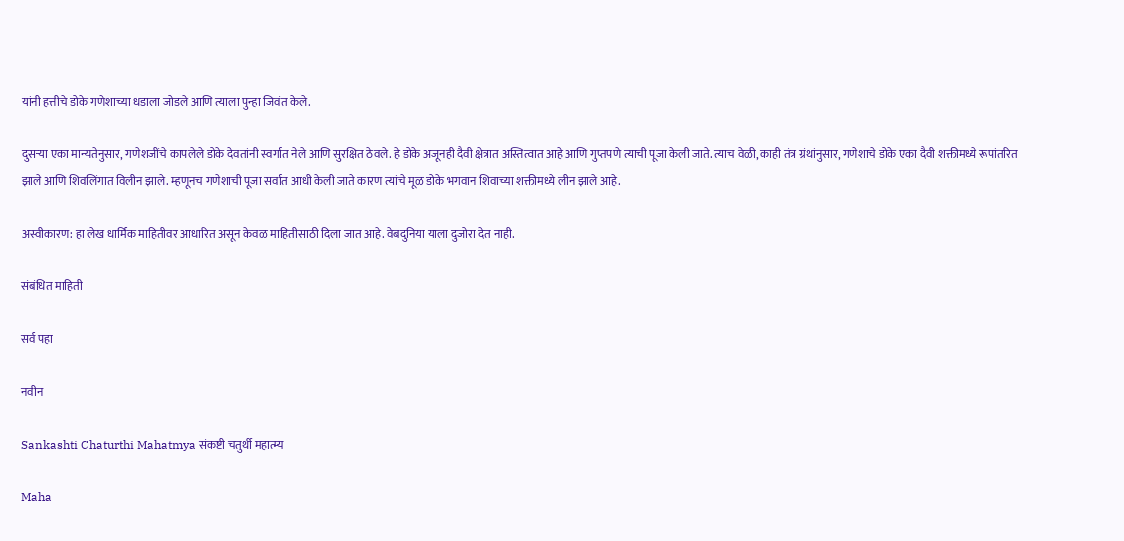यांनी हत्तीचे डोके गणेशाच्या धडाला जोडले आणि त्याला पुन्हा जिवंत केले.

दुसऱ्या एका मान्यतेनुसार, गणेशजींचे कापलेले डोके देवतांनी स्वर्गात नेले आणि सुरक्षित ठेवले. हे डोके अजूनही दैवी क्षेत्रात अस्तित्वात आहे आणि गुप्तपणे त्याची पूजा केली जाते. त्याच वेळी, काही तंत्र ग्रंथांनुसार, गणेशाचे डोके एका दैवी शक्तीमध्ये रूपांतरित झाले आणि शिवलिंगात विलीन झाले. म्हणूनच गणेशाची पूजा सर्वात आधी केली जाते कारण त्यांचे मूळ डोके भगवान शिवाच्या शक्तीमध्ये लीन झाले आहे.

अस्वीकारण: हा लेख धार्मिक माहितीवर आधारित असून केवळ माहितीसाठी दिला जात आहे. वेबदुनिया याला दुजोरा देत नाही.

संबंधित माहिती

सर्व पहा

नवीन

Sankashti Chaturthi Mahatmya संकष्टी चतुर्थी महात्म्य

Maha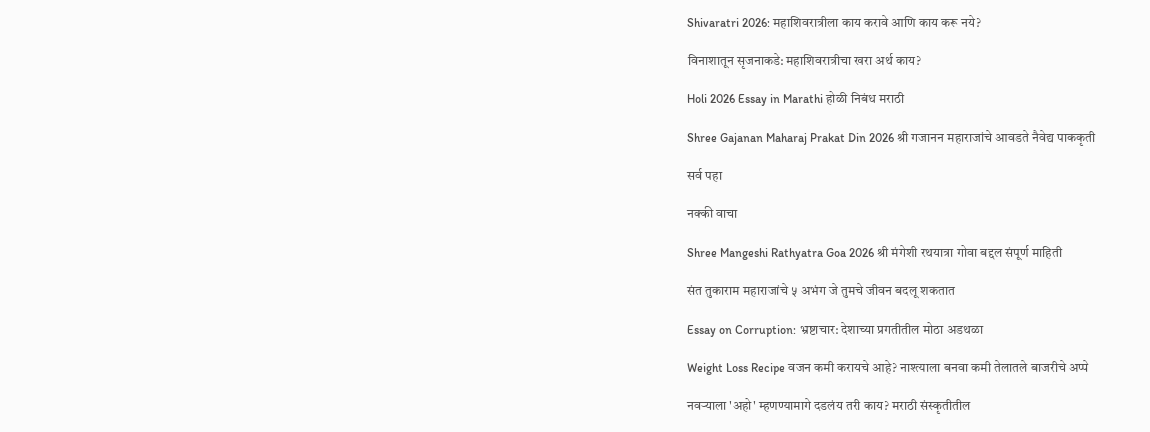Shivaratri 2026: महाशिवरात्रीला काय करावे आणि काय करू नये?

विनाशातून सृजनाकडे: महाशिवरात्रीचा खरा अर्थ काय?

Holi 2026 Essay in Marathi होळी निबंध मराठी

Shree Gajanan Maharaj Prakat Din 2026 श्री गजानन महाराजांचे आवडते नैवेद्य पाककृती

सर्व पहा

नक्की वाचा

Shree Mangeshi Rathyatra Goa 2026 श्री मंगेशी रथयात्रा गोवा बद्दल संपूर्ण माहिती

संत तुकाराम महाराजांचे ५ अभंग जे तुमचे जीवन बदलू शकतात

Essay on Corruption: भ्रष्टाचार: देशाच्या प्रगतीतील मोठा अडथळा

Weight Loss Recipe वजन कमी करायचे आहे? नाश्त्याला बनवा कमी तेलातले बाजरीचे अप्पे

नवर्‍याला 'अहो' म्हणण्यामागे दडलंय तरी काय? मराठी संस्कृतीतील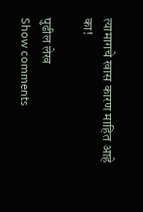त्यामागचे खास कारण माहित आहे का!

पुढील लेख
Show comments